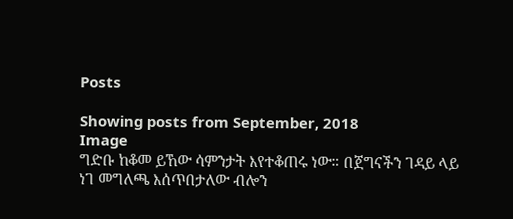Posts

Showing posts from September, 2018
Image
ግድቡ ከቆመ ይኸው ሳምንታት እየተቆጠሩ ነው። በጀግናችን ገዳይ ላይ ነገ መግለጫ እሰጥበታለው ብሎን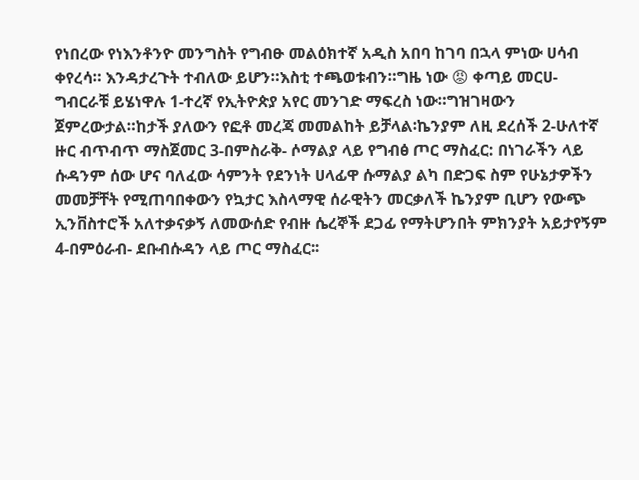የነበረው የነእንቶንዮ መንግስት የግብፁ መልዕክተኛ አዲስ አበባ ከገባ በኋላ ምነው ሀሳብ ቀየረሳ። እንዳታረጉት ተብለው ይሆን።እስቲ ተጫወቱብን።ግዜ ነው 😡 ቀጣይ መርሀ-ግብርራቹ ይሄነዋሉ 1-ተረኛ የኢትዮጵያ አየር መንገድ ማፍረስ ነው።ግዝገዛውን ጀምረውታል።ከታች ያለውን የፎቶ መረጃ መመልከት ይቻላል፡ኬንያም ለዚ ደረሰች 2-ሁለተኛ ዙር ብጥብጥ ማስጀመር 3-በምስራቅ- ሶማልያ ላይ የግብፅ ጦር ማስፈር: በነገራችን ላይ ሱዳንም ሰው ሆና ባለፈው ሳምንት የደንነት ሀላፊዋ ሱማልያ ልካ በድጋፍ ስም የሁኔታዎችን መመቻቸት የሚጠባበቀውን የኳታር እስላማዊ ሰራዊትን መርቃለች ኬንያም ቢሆን የውጭ ኢንቨስተሮች አለተቃናቃኝ ለመውሰድ የብዙ ሴረኞች ደጋፊ የማትሆንበት ምክንያት አይታየኝም 4-በምዕራብ- ደቡብሱዳን ላይ ጦር ማስፈር፡፡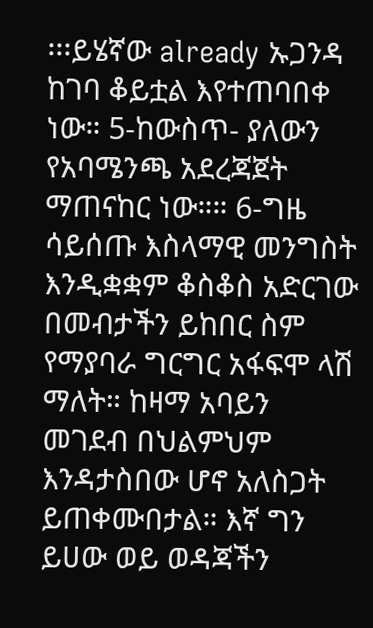፡፡፡ይሄኛው already ኡጋንዳ ከገባ ቆይቷል እየተጠባበቀ ነው። 5-ከውስጥ- ያለውን የአባሜንጫ አደረጃጀት ማጠናከር ነው።። 6-ግዜ ሳይሰጡ እስላማዊ መንግስት እንዲቋቋም ቆስቆስ አድርገው በመብታችን ይከበር ስም የማያባራ ግርግር አፋፍሞ ላሽ ማለት። ከዛማ አባይን መገደብ በህልምህም እንዳታስበው ሆኖ አለስጋት ይጠቀሙበታል። እኛ ግን ይሀው ወይ ወዳጃችን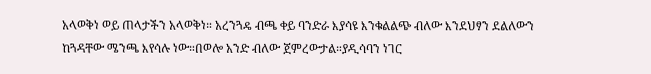አላወቅነ ወይ ጠላታችን አላወቅነ። አረንጓዴ ብጫ ቀይ ባንድራ እያሳዩ እንቁልልጭ ብለው እንደህፃን ደልለውን ከጓዳቸው ሜንጫ እየሳሉ ነው።በወሎ አንድ ብለው ጀምረውታል።ያዲሳባን ነገር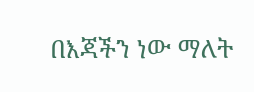በእጃችን ነው ማለት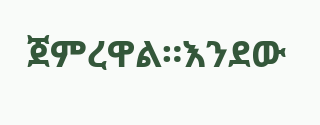ጀምረዋል።እንደው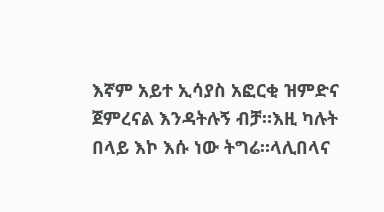እኛም አይተ ኢሳያስ አፎርቂ ዝምድና ጀምረናል እንዳትሉኝ ብቻ።እዚ ካሉት በላይ እኮ እሱ ነው ትግሬ።ላሊበላና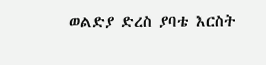ወልድያ ድረስ ያባቴ እርስት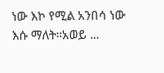ነው እኮ የሚል አንበሳ ነው እሱ ማለት።አወይ ...